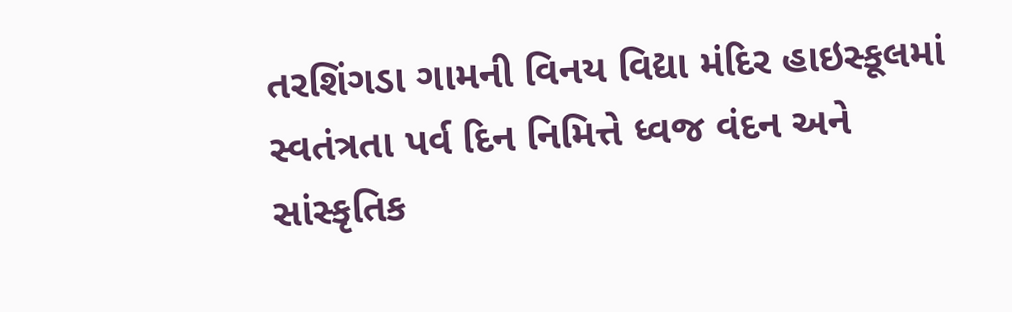તરશિંગડા ગામની વિનય વિદ્યા મંદિર હાઇસ્કૂલમાં સ્વતંત્રતા પર્વ દિન નિમિત્તે ધ્વજ વંદન અને સાંસ્કૃતિક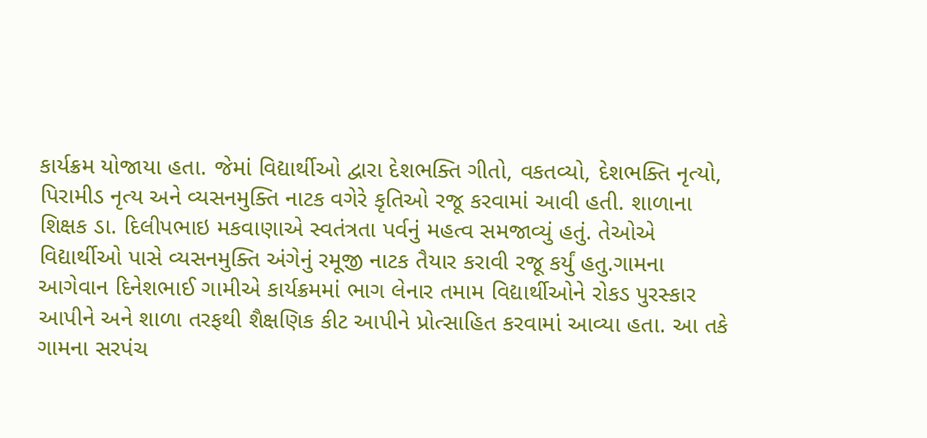કાર્યક્રમ યોજાયા હતા. જેમાં વિદ્યાર્થીઓ દ્વારા દેશભક્તિ ગીતો, વકતવ્યો, દેશભક્તિ નૃત્યો, પિરામીડ નૃત્ય અને વ્યસનમુક્તિ નાટક વગેરે કૃતિઓ રજૂ કરવામાં આવી હતી. શાળાના શિક્ષક ડા. દિલીપભાઇ મકવાણાએ સ્વતંત્રતા પર્વનું મહત્વ સમજાવ્યું હતું. તેઓએ વિદ્યાર્થીઓ પાસે વ્યસનમુક્તિ અંગેનું રમૂજી નાટક તૈયાર કરાવી રજૂ કર્યું હતુ.ગામના આગેવાન દિનેશભાઈ ગામીએ કાર્યક્રમમાં ભાગ લેનાર તમામ વિદ્યાર્થીઓને રોકડ પુરસ્કાર આપીને અને શાળા તરફથી શૈક્ષણિક કીટ આપીને પ્રોત્સાહિત કરવામાં આવ્યા હતા. આ તકે ગામના સરપંચ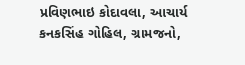પ્રવિણભાઇ કોદાવલા, આચાર્ય કનકસિંહ ગોહિલ, ગ્રામજનો,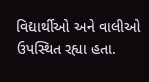વિદ્યાર્થીઓ અને વાલીઓ ઉપસ્થિત રહ્યા હતા.